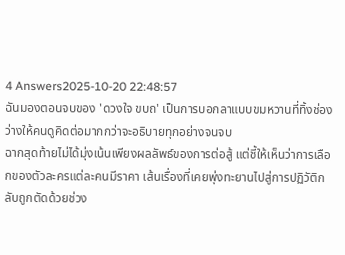4 Answers2025-10-20 22:48:57
ฉันมองตอนจบของ 'ดวงใจ ขบถ' เป็นการบอกลาแบบขมหวานที่ทิ้งช่องว่างให้คนดูคิดต่อมากกว่าจะอธิบายทุกอย่างจนจบ
ฉากสุดท้ายไม่ได้มุ่งเน้นเพียงผลลัพธ์ของการต่อสู้ แต่ชี้ให้เห็นว่าการเลือกของตัวละครแต่ละคนมีราคา เส้นเรื่องที่เคยพุ่งทะยานไปสู่การปฏิวัติกลับถูกตัดด้วยช่วง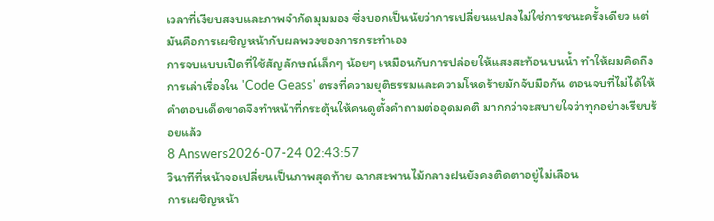เวลาที่เงียบสงบและภาพจำกัดมุมมอง ซึ่งบอกเป็นนัยว่าการเปลี่ยนแปลงไม่ใช่การชนะครั้งเดียว แต่มันคือการเผชิญหน้ากับผลพวงของการกระทำเอง
การจบแบบเปิดที่ใช้สัญลักษณ์เล็กๆ น้อยๆ เหมือนกับการปล่อยให้แสงสะท้อนบนน้ำ ทำให้ผมคิดถึงการเล่าเรื่องใน 'Code Geass' ตรงที่ความยุติธรรมและความโหดร้ายมักจับมือกัน ตอนจบที่ไม่ได้ให้คำตอบเด็ดขาดจึงทำหน้าที่กระตุ้นให้คนดูตั้งคำถามต่ออุดมคติ มากกว่าจะสบายใจว่าทุกอย่างเรียบร้อยแล้ว
8 Answers2026-07-24 02:43:57
วินาทีที่หน้าจอเปลี่ยนเป็นภาพสุดท้าย ฉากสะพานไม้กลางฝนยังคงติดตาอยู่ไม่เลือน
การเผชิญหน้า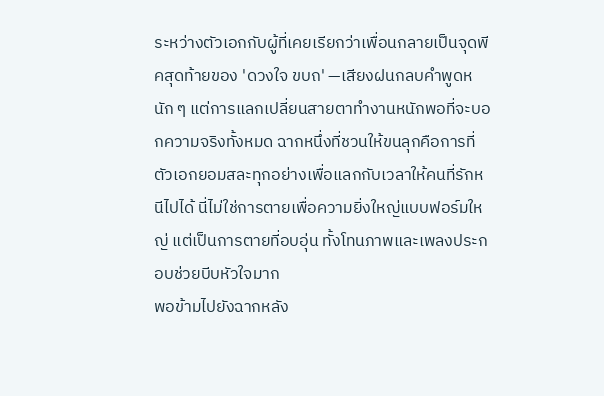ระหว่างตัวเอกกับผู้ที่เคยเรียกว่าเพื่อนกลายเป็นจุดพีคสุดท้ายของ 'ดวงใจ ขบถ' —เสียงฝนกลบคำพูดหนัก ๆ แต่การแลกเปลี่ยนสายตาทำงานหนักพอที่จะบอกความจริงทั้งหมด ฉากหนึ่งที่ชวนให้ขนลุกคือการที่ตัวเอกยอมสละทุกอย่างเพื่อแลกกับเวลาให้คนที่รักหนีไปได้ นี่ไม่ใช่การตายเพื่อความยิ่งใหญ่แบบฟอร์มใหญ่ แต่เป็นการตายที่อบอุ่น ทั้งโทนภาพและเพลงประกอบช่วยบีบหัวใจมาก
พอข้ามไปยังฉากหลัง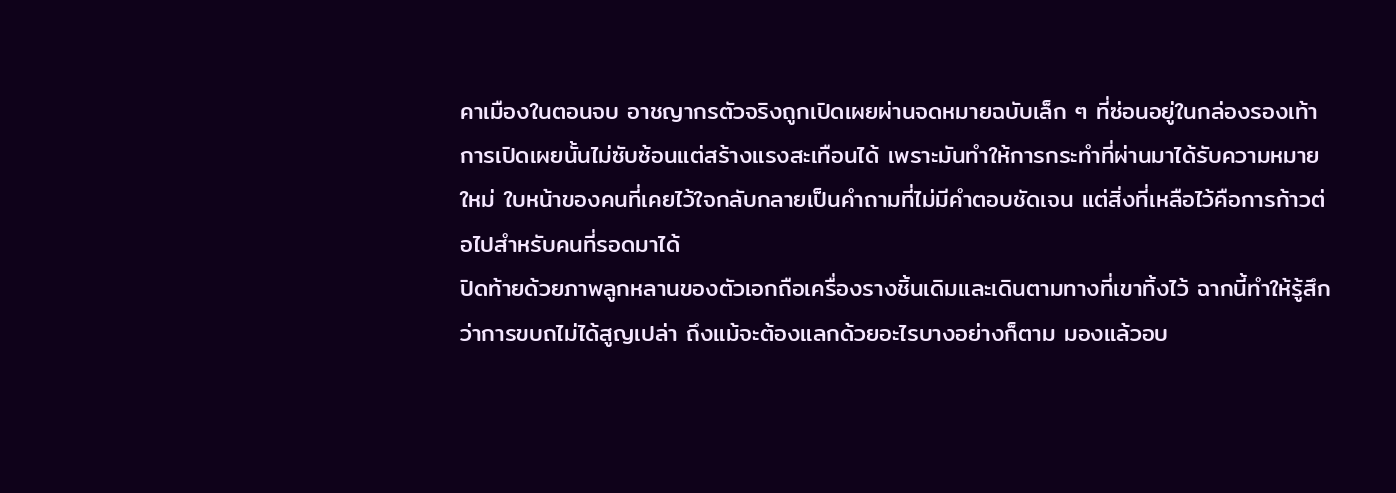คาเมืองในตอนจบ อาชญากรตัวจริงถูกเปิดเผยผ่านจดหมายฉบับเล็ก ๆ ที่ซ่อนอยู่ในกล่องรองเท้า การเปิดเผยนั้นไม่ซับซ้อนแต่สร้างแรงสะเทือนได้ เพราะมันทำให้การกระทำที่ผ่านมาได้รับความหมายใหม่ ใบหน้าของคนที่เคยไว้ใจกลับกลายเป็นคำถามที่ไม่มีคำตอบชัดเจน แต่สิ่งที่เหลือไว้คือการก้าวต่อไปสำหรับคนที่รอดมาได้
ปิดท้ายด้วยภาพลูกหลานของตัวเอกถือเครื่องรางชิ้นเดิมและเดินตามทางที่เขาทิ้งไว้ ฉากนี้ทำให้รู้สึกว่าการขบถไม่ได้สูญเปล่า ถึงแม้จะต้องแลกด้วยอะไรบางอย่างก็ตาม มองแล้วอบ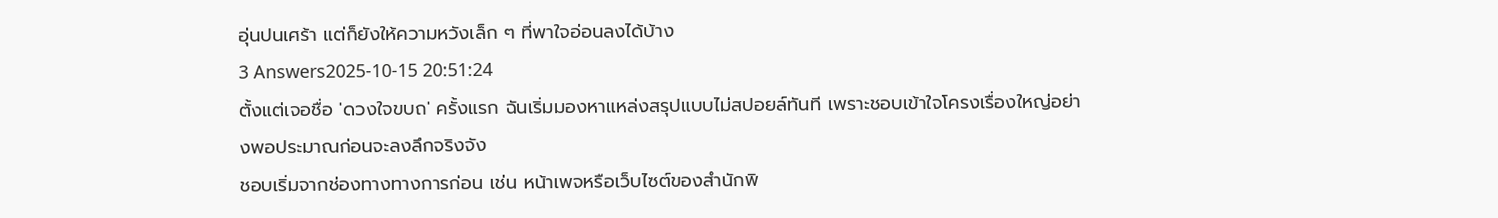อุ่นปนเศร้า แต่ก็ยังให้ความหวังเล็ก ๆ ที่พาใจอ่อนลงได้บ้าง
3 Answers2025-10-15 20:51:24
ตั้งแต่เจอชื่อ 'ดวงใจขบถ' ครั้งแรก ฉันเริ่มมองหาแหล่งสรุปแบบไม่สปอยล์ทันที เพราะชอบเข้าใจโครงเรื่องใหญ่อย่างพอประมาณก่อนจะลงลึกจริงจัง
ชอบเริ่มจากช่องทางทางการก่อน เช่น หน้าเพจหรือเว็บไซต์ของสำนักพิ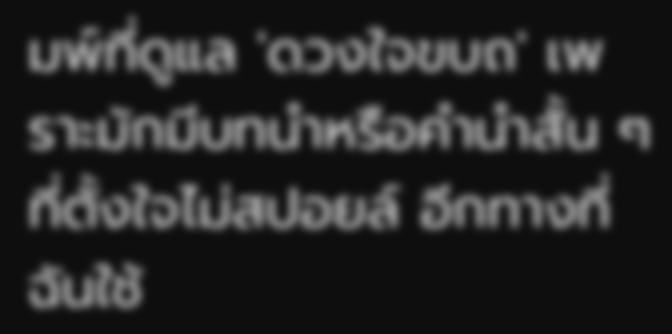มพ์ที่ดูแล 'ดวงใจขบถ' เพราะมักมีบทนำหรือคำนำสั้น ๆ ที่ตั้งใจไม่สปอยล์ อีกทางที่ฉันใช้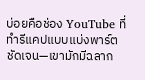บ่อยคือช่อง YouTube ที่ทำรีแคปแบบแบ่งพาร์ตชัดเจน—เขามักมีฉลาก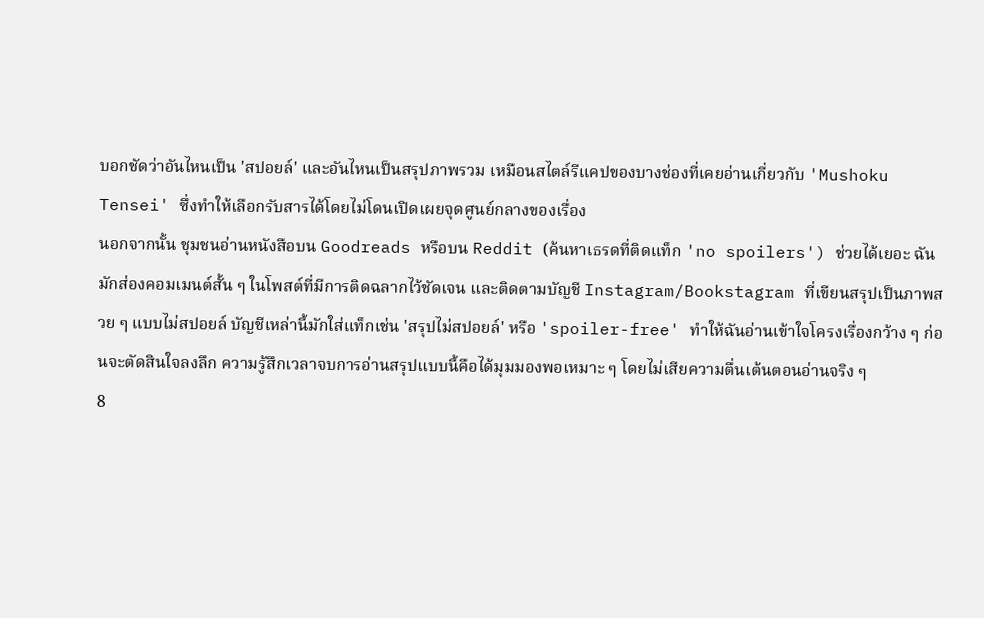บอกชัดว่าอันไหนเป็น 'สปอยล์' และอันไหนเป็นสรุปภาพรวม เหมือนสไตล์รีแคปของบางช่องที่เคยอ่านเกี่ยวกับ 'Mushoku Tensei' ซึ่งทำให้เลือกรับสารได้โดยไม่โดนเปิดเผยจุดศูนย์กลางของเรื่อง
นอกจากนั้น ชุมชนอ่านหนังสือบน Goodreads หรือบน Reddit (ค้นหาเธรดที่ติดแท็ก 'no spoilers') ช่วยได้เยอะ ฉันมักส่องคอมเมนต์สั้น ๆ ในโพสต์ที่มีการติดฉลากไว้ชัดเจน และติดตามบัญชี Instagram/Bookstagram ที่เขียนสรุปเป็นภาพสวย ๆ แบบไม่สปอยล์ บัญชีเหล่านี้มักใส่แท็กเช่น 'สรุปไม่สปอยล์' หรือ 'spoiler-free' ทำให้ฉันอ่านเข้าใจโครงเรื่องกว้าง ๆ ก่อนจะตัดสินใจลงลึก ความรู้สึกเวลาจบการอ่านสรุปแบบนี้คือได้มุมมองพอเหมาะ ๆ โดยไม่เสียความตื่นเต้นตอนอ่านจริง ๆ
8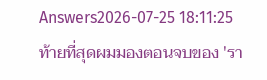Answers2026-07-25 18:11:25
ท้ายที่สุดผมมองตอนจบของ 'รา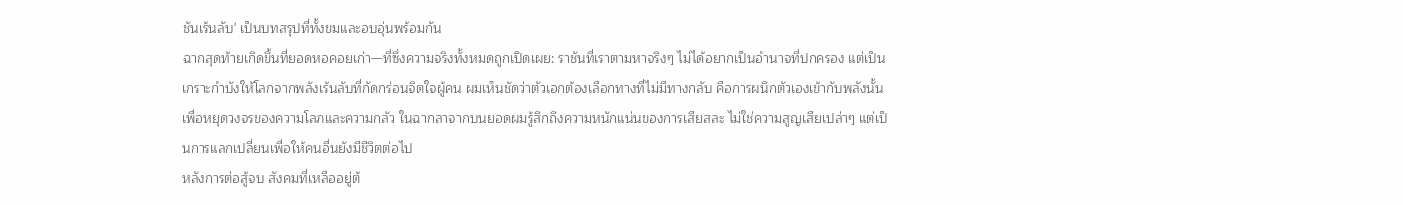ชันเร้นลับ' เป็นบทสรุปที่ทั้งขมและอบอุ่นพร้อมกัน
ฉากสุดท้ายเกิดขึ้นที่ยอดหอคอยเก่า—ที่ซึ่งความจริงทั้งหมดถูกเปิดเผย: ราชันที่เราตามหาจริงๆ ไม่ได้อยากเป็นอำนาจที่ปกครอง แต่เป็นเกราะกำบังให้โลกจากพลังเร้นลับที่กัดกร่อนจิตใจผู้คน ผมเห็นชัดว่าตัวเอกต้องเลือกทางที่ไม่มีทางกลับ คือการผนึกตัวเองเข้ากับพลังนั้นเพื่อหยุดวงจรของความโลภและความกลัว ในฉากลาจากบนยอดผมรู้สึกถึงความหนักแน่นของการเสียสละ ไม่ใช่ความสูญเสียเปล่าๆ แต่เป็นการแลกเปลี่ยนเพื่อให้คนอื่นยังมีชีวิตต่อไป
หลังการต่อสู้จบ สังคมที่เหลืออยู่ต้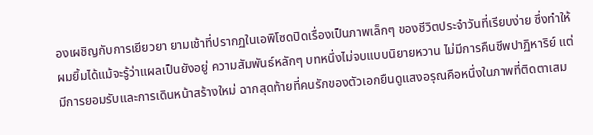องเผชิญกับการเยียวยา ยามเช้าที่ปรากฏในเอพิโซดปิดเรื่องเป็นภาพเล็กๆ ของชีวิตประจำวันที่เรียบง่าย ซึ่งทำให้ผมยิ้มได้แม้จะรู้ว่าแผลเป็นยังอยู่ ความสัมพันธ์หลักๆ บทหนึ่งไม่จบแบบนิยายหวาน ไม่มีการคืนชีพปาฏิหาริย์ แต่มีการยอมรับและการเดินหน้าสร้างใหม่ ฉากสุดท้ายที่คนรักของตัวเอกยืนดูแสงอรุณคือหนึ่งในภาพที่ติดตาเสม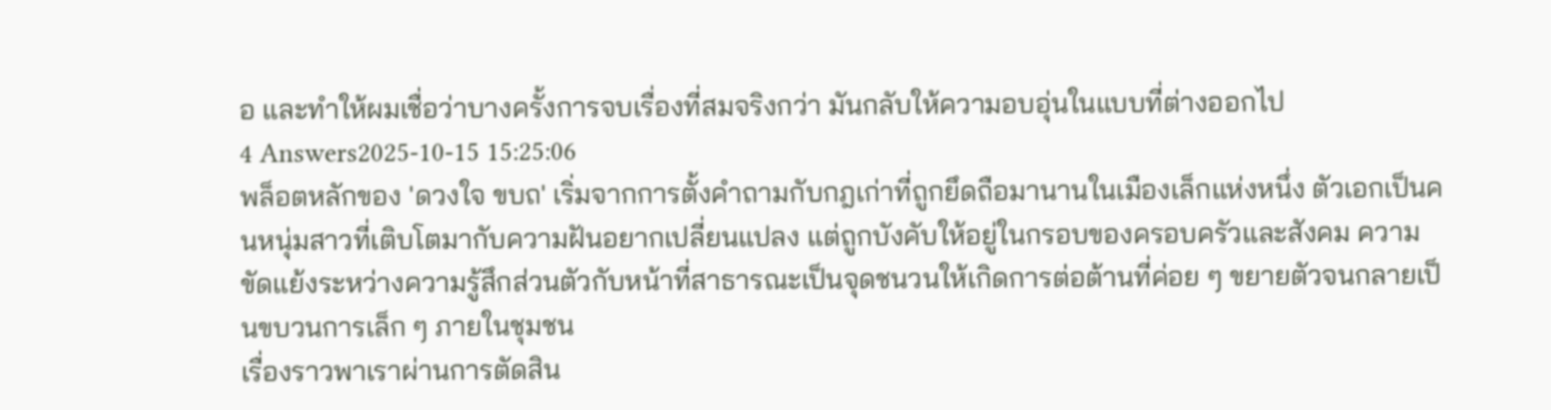อ และทำให้ผมเชื่อว่าบางครั้งการจบเรื่องที่สมจริงกว่า มันกลับให้ความอบอุ่นในแบบที่ต่างออกไป
4 Answers2025-10-15 15:25:06
พล็อตหลักของ 'ดวงใจ ขบถ' เริ่มจากการตั้งคำถามกับกฎเก่าที่ถูกยึดถือมานานในเมืองเล็กแห่งหนึ่ง ตัวเอกเป็นคนหนุ่มสาวที่เติบโตมากับความฝันอยากเปลี่ยนแปลง แต่ถูกบังคับให้อยู่ในกรอบของครอบครัวและสังคม ความขัดแย้งระหว่างความรู้สึกส่วนตัวกับหน้าที่สาธารณะเป็นจุดชนวนให้เกิดการต่อต้านที่ค่อย ๆ ขยายตัวจนกลายเป็นขบวนการเล็ก ๆ ภายในชุมชน
เรื่องราวพาเราผ่านการตัดสิน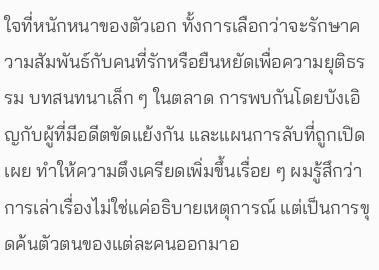ใจที่หนักหนาของตัวเอก ทั้งการเลือกว่าจะรักษาความสัมพันธ์กับคนที่รักหรือยืนหยัดเพื่อความยุติธรรม บทสนทนาเล็ก ๆ ในตลาด การพบกันโดยบังเอิญกับผู้ที่มีอดีตขัดแย้งกัน และแผนการลับที่ถูกเปิดเผย ทำให้ความตึงเครียดเพิ่มขึ้นเรื่อย ๆ ผมรู้สึกว่าการเล่าเรื่องไม่ใช่แค่อธิบายเหตุการณ์ แต่เป็นการขุดค้นตัวตนของแต่ละคนออกมาอ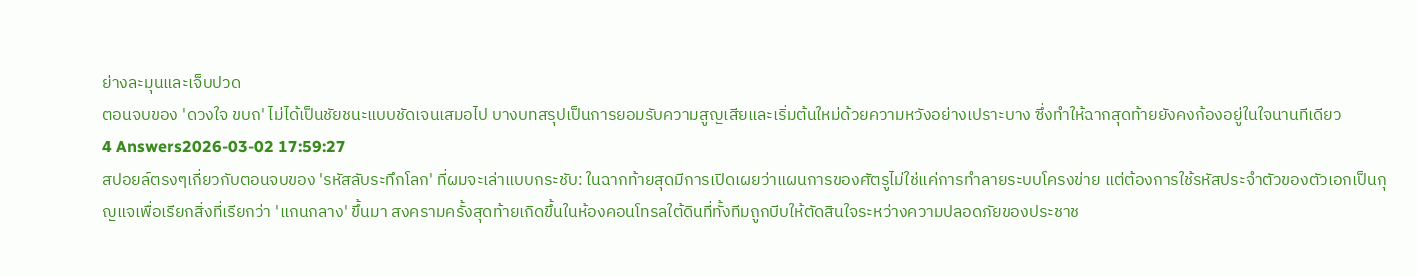ย่างละมุนและเจ็บปวด
ตอนจบของ 'ดวงใจ ขบถ' ไม่ได้เป็นชัยชนะแบบชัดเจนเสมอไป บางบทสรุปเป็นการยอมรับความสูญเสียและเริ่มต้นใหม่ด้วยความหวังอย่างเปราะบาง ซึ่งทำให้ฉากสุดท้ายยังคงก้องอยู่ในใจนานทีเดียว
4 Answers2026-03-02 17:59:27
สปอยล์ตรงๆเกี่ยวกับตอนจบของ 'รหัสลับระทึกโลก' ที่ผมจะเล่าแบบกระชับ: ในฉากท้ายสุดมีการเปิดเผยว่าแผนการของศัตรูไม่ใช่แค่การทำลายระบบโครงข่าย แต่ต้องการใช้รหัสประจำตัวของตัวเอกเป็นกุญแจเพื่อเรียกสิ่งที่เรียกว่า 'แกนกลาง' ขึ้นมา สงครามครั้งสุดท้ายเกิดขึ้นในห้องคอนโทรลใต้ดินที่ทั้งทีมถูกบีบให้ตัดสินใจระหว่างความปลอดภัยของประชาช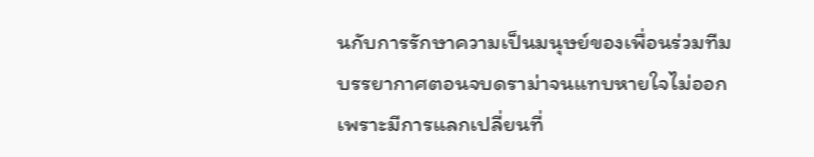นกับการรักษาความเป็นมนุษย์ของเพื่อนร่วมทีม
บรรยากาศตอนจบดราม่าจนแทบหายใจไม่ออก เพราะมีการแลกเปลี่ยนที่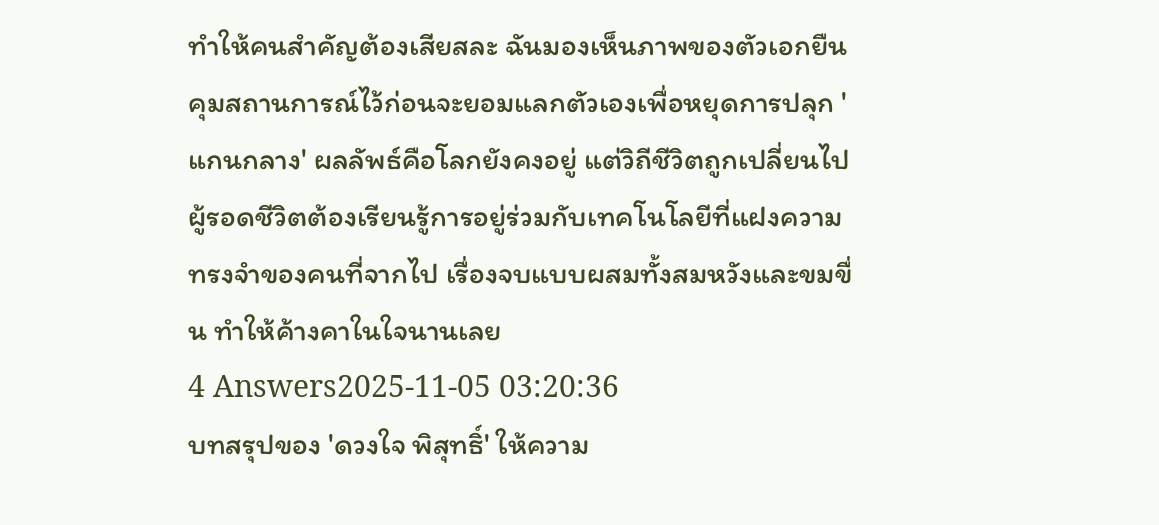ทำให้คนสำคัญต้องเสียสละ ฉันมองเห็นภาพของตัวเอกยืนคุมสถานการณ์ไว้ก่อนจะยอมแลกตัวเองเพื่อหยุดการปลุก 'แกนกลาง' ผลลัพธ์คือโลกยังคงอยู่ แต่วิถีชีวิตถูกเปลี่ยนไป ผู้รอดชีวิตต้องเรียนรู้การอยู่ร่วมกับเทคโนโลยีที่แฝงความทรงจำของคนที่จากไป เรื่องจบแบบผสมทั้งสมหวังและขมขื่น ทำให้ค้างคาในใจนานเลย
4 Answers2025-11-05 03:20:36
บทสรุปของ 'ดวงใจ พิสุทธิ์' ให้ความ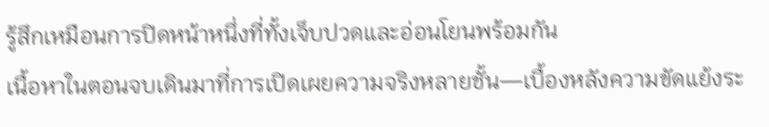รู้สึกเหมือนการปิดหน้าหนึ่งที่ทั้งเจ็บปวดและอ่อนโยนพร้อมกัน
เนื้อหาในตอนจบเดินมาที่การเปิดเผยความจริงหลายชั้น—เบื้องหลังความขัดแย้งระ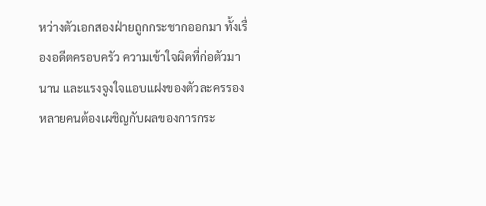หว่างตัวเอกสองฝ่ายถูกกระชากออกมา ทั้งเรื่องอดีตครอบครัว ความเข้าใจผิดที่ก่อตัวมานาน และแรงจูงใจแอบแฝงของตัวละครรอง หลายคนต้องเผชิญกับผลของการกระ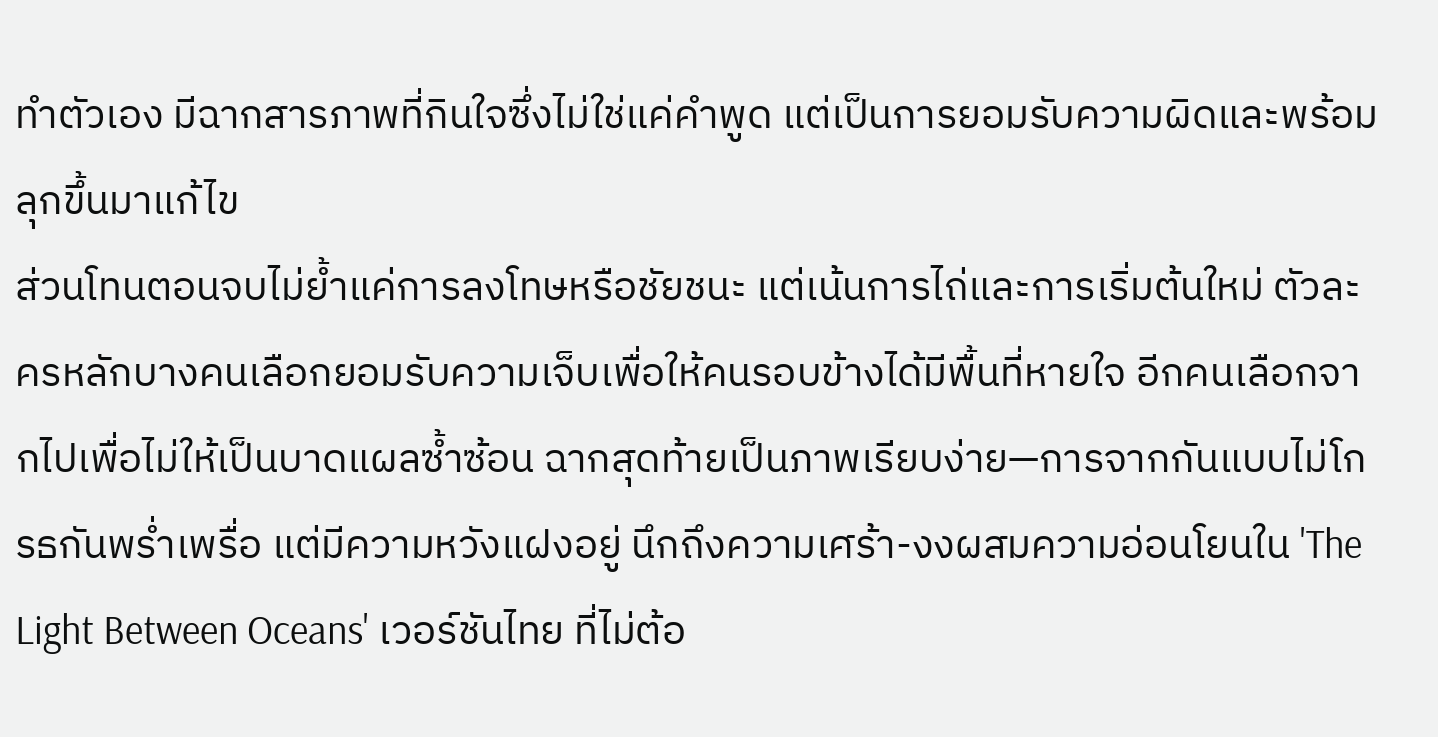ทำตัวเอง มีฉากสารภาพที่กินใจซึ่งไม่ใช่แค่คำพูด แต่เป็นการยอมรับความผิดและพร้อมลุกขึ้นมาแก้ไข
ส่วนโทนตอนจบไม่ย้ำแค่การลงโทษหรือชัยชนะ แต่เน้นการไถ่และการเริ่มต้นใหม่ ตัวละครหลักบางคนเลือกยอมรับความเจ็บเพื่อให้คนรอบข้างได้มีพื้นที่หายใจ อีกคนเลือกจากไปเพื่อไม่ให้เป็นบาดแผลซ้ำซ้อน ฉากสุดท้ายเป็นภาพเรียบง่าย—การจากกันแบบไม่โกรธกันพร่ำเพรื่อ แต่มีความหวังแฝงอยู่ นึกถึงความเศร้า-งงผสมความอ่อนโยนใน 'The Light Between Oceans' เวอร์ชันไทย ที่ไม่ต้อ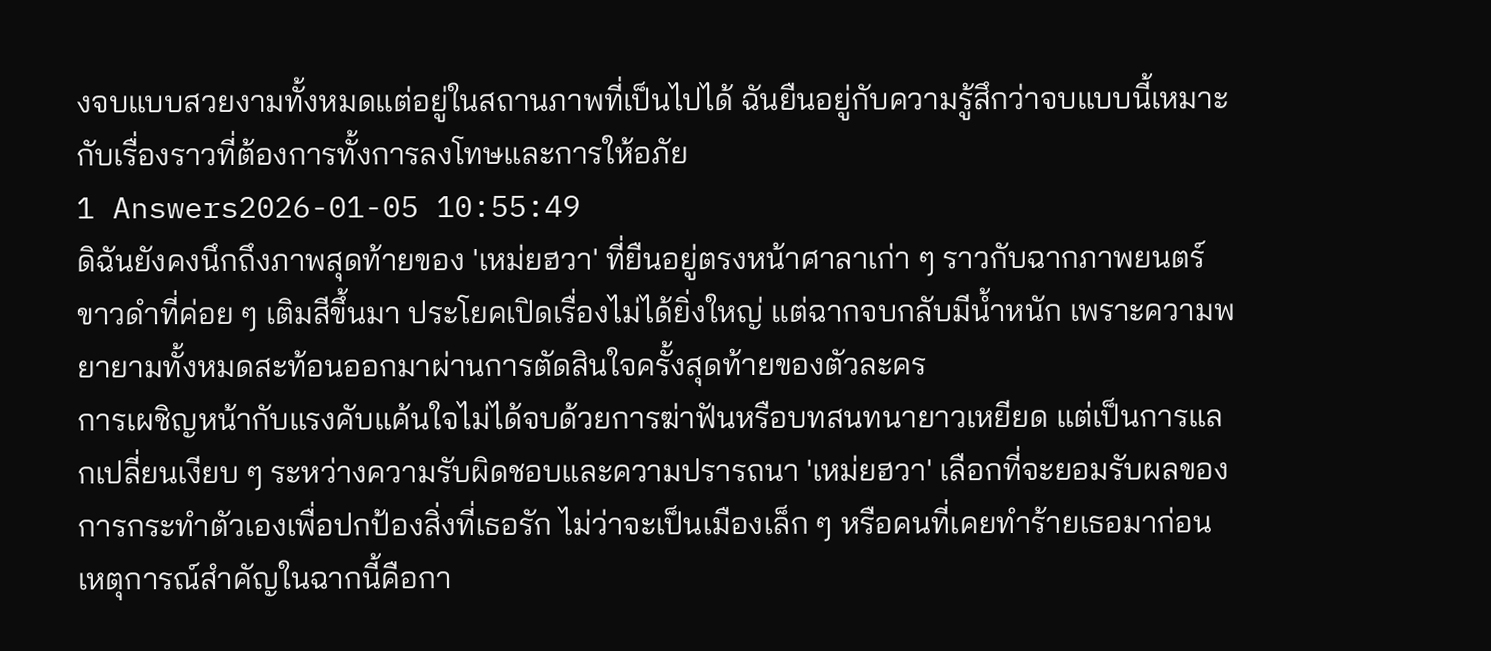งจบแบบสวยงามทั้งหมดแต่อยู่ในสถานภาพที่เป็นไปได้ ฉันยืนอยู่กับความรู้สึกว่าจบแบบนี้เหมาะกับเรื่องราวที่ต้องการทั้งการลงโทษและการให้อภัย
1 Answers2026-01-05 10:55:49
ดิฉันยังคงนึกถึงภาพสุดท้ายของ 'เหม่ยฮวา' ที่ยืนอยู่ตรงหน้าศาลาเก่า ๆ ราวกับฉากภาพยนตร์ขาวดำที่ค่อย ๆ เติมสีขึ้นมา ประโยคเปิดเรื่องไม่ได้ยิ่งใหญ่ แต่ฉากจบกลับมีน้ำหนัก เพราะความพยายามทั้งหมดสะท้อนออกมาผ่านการตัดสินใจครั้งสุดท้ายของตัวละคร
การเผชิญหน้ากับแรงคับแค้นใจไม่ได้จบด้วยการฆ่าฟันหรือบทสนทนายาวเหยียด แต่เป็นการแลกเปลี่ยนเงียบ ๆ ระหว่างความรับผิดชอบและความปรารถนา 'เหม่ยฮวา' เลือกที่จะยอมรับผลของการกระทำตัวเองเพื่อปกป้องสิ่งที่เธอรัก ไม่ว่าจะเป็นเมืองเล็ก ๆ หรือคนที่เคยทำร้ายเธอมาก่อน เหตุการณ์สำคัญในฉากนี้คือกา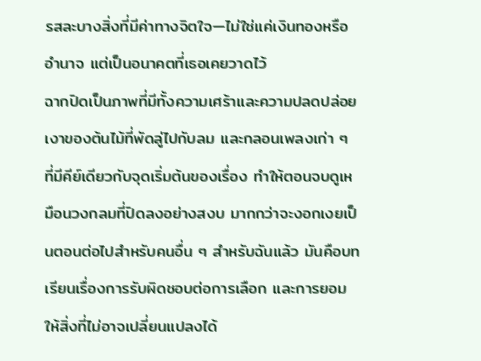รสละบางสิ่งที่มีค่าทางจิตใจ—ไม่ใช่แค่เงินทองหรืออำนาจ แต่เป็นอนาคตที่เธอเคยวาดไว้
ฉากปิดเป็นภาพที่มีทั้งความเศร้าและความปลดปล่อย เงาของต้นไม้ที่พัดลู่ไปกับลม และกลอนเพลงเก่า ๆ ที่มีคีย์เดียวกับจุดเริ่มต้นของเรื่อง ทำให้ตอนจบดูเหมือนวงกลมที่ปิดลงอย่างสงบ มากกว่าจะงอกเงยเป็นตอนต่อไปสำหรับคนอื่น ๆ สำหรับฉันแล้ว มันคือบทเรียนเรื่องการรับผิดชอบต่อการเลือก และการยอมให้สิ่งที่ไม่อาจเปลี่ยนแปลงได้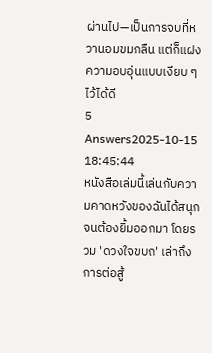ผ่านไป—เป็นการจบที่หวานอมขมกลืน แต่ก็แฝงความอบอุ่นแบบเงียบ ๆ ไว้ได้ดี
5 Answers2025-10-15 18:45:44
หนังสือเล่มนี้เล่นกับความคาดหวังของฉันได้สนุกจนต้องยิ้มออกมา โดยรวม 'ดวงใจขบถ' เล่าถึงการต่อสู้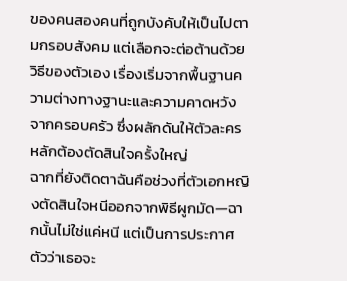ของคนสองคนที่ถูกบังคับให้เป็นไปตามกรอบสังคม แต่เลือกจะต่อต้านด้วยวิธีของตัวเอง เรื่องเริ่มจากพื้นฐานความต่างทางฐานะและความคาดหวังจากครอบครัว ซึ่งผลักดันให้ตัวละครหลักต้องตัดสินใจครั้งใหญ่
ฉากที่ยังติดตาฉันคือช่วงที่ตัวเอกหญิงตัดสินใจหนีออกจากพิธีผูกมัด—ฉากนั้นไม่ใช่แค่หนี แต่เป็นการประกาศตัวว่าเธอจะ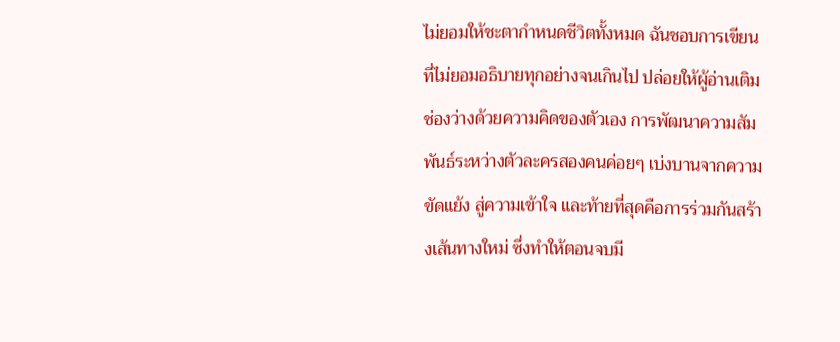ไม่ยอมให้ชะตากำหนดชีวิตทั้งหมด ฉันชอบการเขียนที่ไม่ยอมอธิบายทุกอย่างจนเกินไป ปล่อยให้ผู้อ่านเติมช่องว่างด้วยความคิดของตัวเอง การพัฒนาความสัมพันธ์ระหว่างตัวละครสองคนค่อยๆ เบ่งบานจากความขัดแย้ง สู่ความเข้าใจ และท้ายที่สุดคือการร่วมกันสร้างเส้นทางใหม่ ซึ่งทำให้ตอนจบมี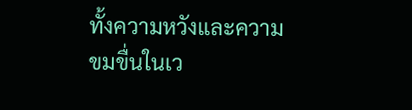ทั้งความหวังและความขมขื่นในเว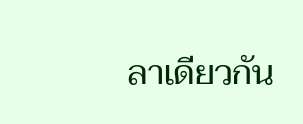ลาเดียวกัน